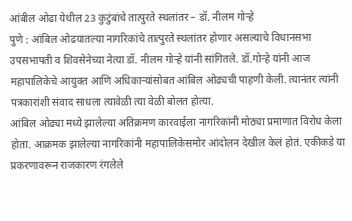आंबील ओढा येथील 23 कुटुंबांचे तात्पुरते स्थलांतर – डॉ. नीलम गोऱ्हे
पुणे : आंबिल ओढयातल्या नागरिकांचे तात्पुरते स्थलांतर होणार असल्याचे विधानसभा उपसभापती व शिवसेनेच्या नेत्या डॉ. नीलम गोऱ्हे यांनी सांगितले. डॉ.गोऱ्हे यांनी आज महापालिकेचे आयुक्त आणि अधिकाऱ्यांसोबत आंबिल ओढ्यची पाहणी केली. त्यानंतर त्यांनी पत्रकारांशी संवाद साधला त्यावेळी त्या वेळी बोलत होत्या.
आंबिल ओढ्या मध्ये झालेल्या अतिक्रमण कारवाईला नागरिकांनी मोठ्या प्रमाणात विरोध केला होता. आक्रमक झालेल्या नागरिकांनी महापालिकेसमोर आंदोलन देखील केलं होतं. एकीकडे या प्रकरणावरून राजकारण रंगलेले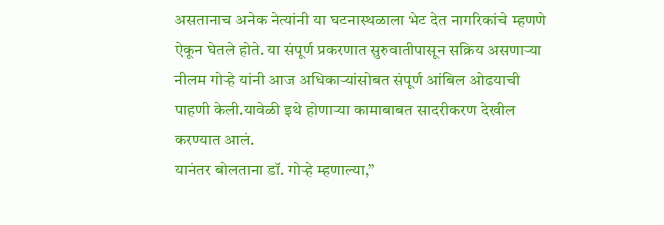असतानाच अनेक नेत्यांनी या घटनास्थळाला भेट देत नागरिकांचे म्हणणे ऐकून घेतले होते. या संपूर्ण प्रकरणात सुरुवातीपासून सक्रिय असणाऱ्या नीलम गोऱ्हे यांनी आज अधिकाऱ्यांसोबत संपूर्ण आंबिल ओढयाची पाहणी केली.यावेळी इथे होणाऱ्या कामाबाबत सादरीकरण देखील करण्यात आलं.
यानंतर बोलताना डॉ. गोऱ्हे म्हणाल्या,”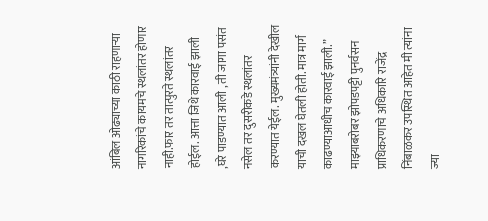आंबिल ओढ्याच्या काठी राहणाऱ्या नागरिकांचे कायमचे स्थलांतर होणार नाही.फार तर तात्पुरते स्थलांतर होईल. आत्ता जिथे कारवाई झाली ,घरे पाडण्यात आली , ती जागा पसंत नसेल तर दुसरीकडे स्थलांतर करण्यात येईल. मुख्यमंत्र्यांनी देखील याची दखल घेतली होती. मात्र मार्ग काढण्याआधीच कारवाई झाली.”
माझ्याबरोबर झोपडपट्टी पुनर्वसन प्राधिकरणाचे अधिकारि राजेंद्र निंबाळकर उपस्थित आहेत मी त्यांना ज्या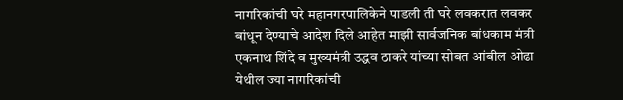नागरिकांची घरे महानगरपालिकेने पाडली ती घरे लवकरात लवकर बांधून देण्याचे आदेश दिले आहेत माझी सार्वजनिक बांधकाम मंत्री एकनाथ शिंदे व मुख्यमंत्री उद्धव ठाकरे यांच्या सोबत आंबील ओढा येथील ज्या नागरिकांची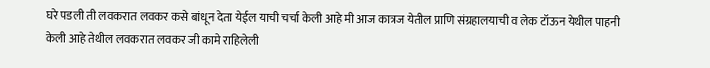घरे पडली ती लवकरात लवकर कसे बांधून देता येईल याची चर्चा केली आहे मी आज कात्रज येतील प्राणि संग्रहालयाची व लेक टॉऊन येथील पाहनी केली आहे तेथील लवकरात लवकर जी कामे राहिलेली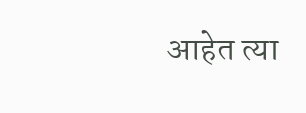आहेत त्या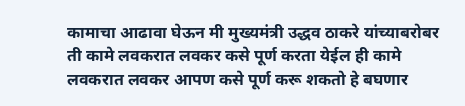कामाचा आढावा घेऊन मी मुख्यमंत्री उद्धव ठाकरे यांच्याबरोबर ती कामे लवकरात लवकर कसे पूर्ण करता येईल ही कामे लवकरात लवकर आपण कसे पूर्ण करू शकतो हे बघणार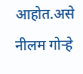आहोत.असे नीलम गोऱ्हे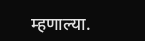म्हणाल्या.